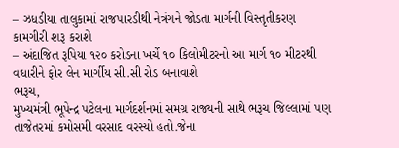– ઝધડીયા તાલુકામાં રાજપારડીથી નેત્રંગને જોડતા માર્ગની વિસ્તૃતીકરણ કામગીરી શરૂ કરાશે
– અંદાજિત રૂપિયા ૧૨૦ કરોડના ખર્ચે ૧૦ કિલોમીટરનો આ માર્ગ ૧૦ મીટરથી વધારીને ફોર લેન માર્ગીય સી.સી રોડ બનાવાશે
ભરૂચ,
મુખ્યમંત્રી ભૂપેન્દ્ર પટેલના માર્ગદર્શનમાં સમગ્ર રાજ્યની સાથે ભરૂચ જિલ્લામાં પણ તાજેતરમાં કમોસમી વરસાદ વરસ્યો હતો.જેના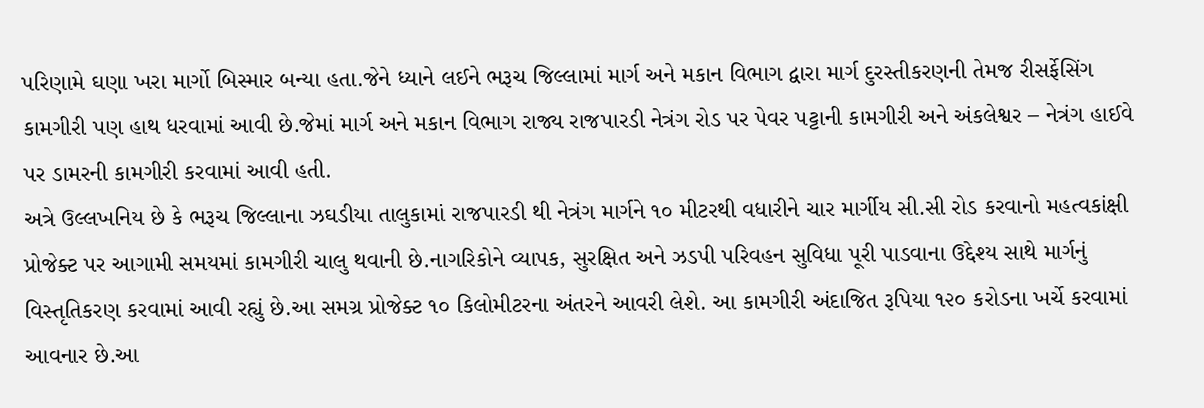પરિણામે ઘણા ખરા માર્ગો બિસ્માર બન્યા હતા.જેને ધ્યાને લઈને ભરૂચ જિલ્લામાં માર્ગ અને મકાન વિભાગ દ્વારા માર્ગ દુરસ્તીકરણની તેમજ રીસર્ફેસિંગ કામગીરી પણ હાથ ધરવામાં આવી છે.જેમાં માર્ગ અને મકાન વિભાગ રાજ્ય રાજપારડી નેત્રંગ રોડ પર પેવર પટ્ટાની કામગીરી અને અંકલેશ્વર – નેત્રંગ હાઈવે પર ડામરની કામગીરી કરવામાં આવી હતી.
અત્રે ઉલ્લખનિય છે કે ભરૂચ જિલ્લાના ઝઘડીયા તાલુકામાં રાજપારડી થી નેત્રંગ માર્ગને ૧૦ મીટરથી વધારીને ચાર માર્ગીય સી.સી રોડ કરવાનો મહત્વકાંક્ષી પ્રોજેક્ટ પર આગામી સમયમાં કામગીરી ચાલુ થવાની છે.નાગરિકોને વ્યાપક, સુરક્ષિત અને ઝડપી પરિવહન સુવિધા પૂરી પાડવાના ઉદ્દેશ્ય સાથે માર્ગનું વિસ્તૃતિકરણ કરવામાં આવી રહ્યું છે.આ સમગ્ર પ્રોજેક્ટ ૧૦ કિલોમીટરના અંતરને આવરી લેશે. આ કામગીરી અંદાજિત રૂપિયા ૧૨૦ કરોડના ખર્ચે કરવામાં આવનાર છે.આ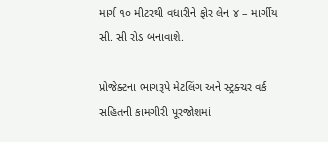માર્ગ ૧૦ મીટરથી વધારીને ફોર લેન ૪ – માર્ગીય સી. સી રોડ બનાવાશે.

પ્રોજેક્ટના ભાગરૂપે મેટલિંગ અને સ્ટ્રક્ચર વર્ક સહિતની કામગીરી પૂરજોશમાં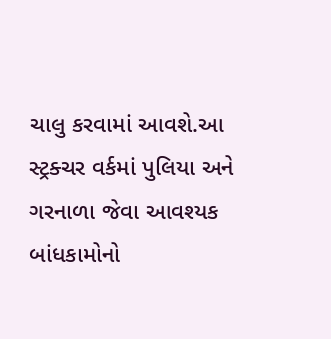ચાલુ કરવામાં આવશે.આ સ્ટ્રક્ચર વર્કમાં પુલિયા અને ગરનાળા જેવા આવશ્યક બાંધકામોનો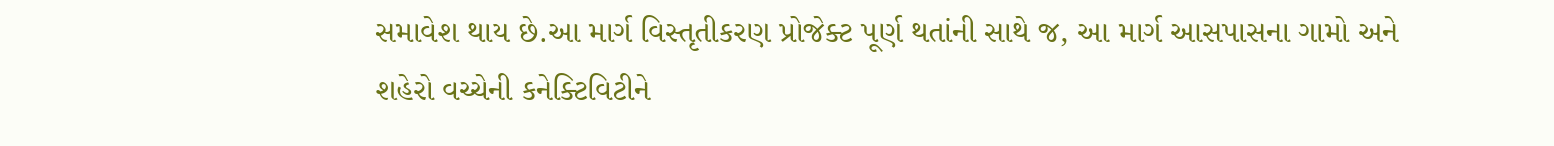સમાવેશ થાય છે.આ માર્ગ વિસ્તૃતીકરણ પ્રોજેક્ટ પૂર્ણ થતાંની સાથે જ, આ માર્ગ આસપાસના ગામો અને શહેરો વચ્ચેની કનેક્ટિવિટીને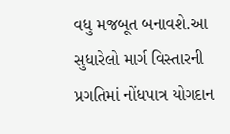વધુ મજબૂત બનાવશે.આ સુધારેલો માર્ગ વિસ્તારની પ્રગતિમાં નોંધપાત્ર યોગદાન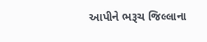આપીને ભરૂચ જિલ્લાના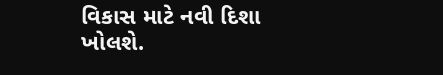વિકાસ માટે નવી દિશા ખોલશે.